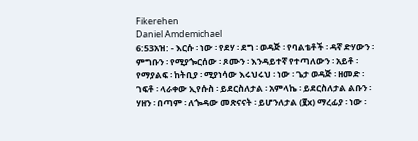Fikerehen
Daniel Amdemichael
6:53አዝ: - እርሱ ፡ ነው ፡ የደሃ ፡ ደግ ፡ ወዳጅ ፡ የባልቴቶች ፡ ዳኛ ድሃውን ፡ ምግቡን ፡ የሚያጐርሰው ፡ ጾሙን ፡ እንዳይተኛ የተጣለውን ፡ አይቶ ፡ የማያልፍ ፡ ከትቢያ ፡ ሚያነሳው እሩህሩህ ፡ ነው ፡ ጌታ ወዳጅ ፡ ዘመድ ፡ ገፍቶ ፡ ላራቀው ኢየሱስ ፡ ይደርስለታል ፡ አምላኬ ፡ ይደርስለታል ልቡን ፡ ሃዘን ፡ በጣም ፡ ለጐዳው መጽናናት ፡ ይሆንለታል (፪x) ማረፊያ ፡ ነው ፡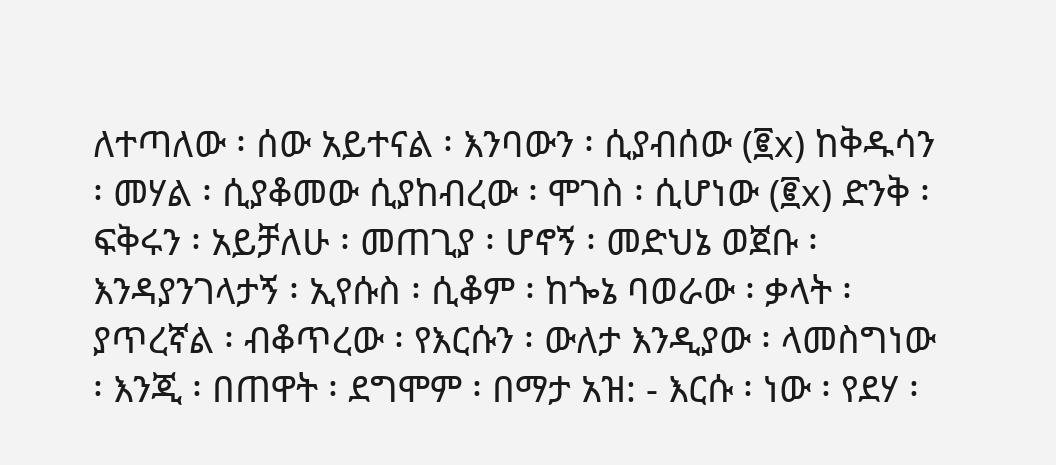ለተጣለው ፡ ሰው አይተናል ፡ እንባውን ፡ ሲያብሰው (፪x) ከቅዱሳን ፡ መሃል ፡ ሲያቆመው ሲያከብረው ፡ ሞገስ ፡ ሲሆነው (፪x) ድንቅ ፡ ፍቅሩን ፡ አይቻለሁ ፡ መጠጊያ ፡ ሆኖኝ ፡ መድህኔ ወጀቡ ፡ እንዳያንገላታኝ ፡ ኢየሱስ ፡ ሲቆም ፡ ከጐኔ ባወራው ፡ ቃላት ፡ ያጥረኛል ፡ ብቆጥረው ፡ የእርሱን ፡ ውለታ እንዲያው ፡ ላመስግነው ፡ እንጂ ፡ በጠዋት ፡ ደግሞም ፡ በማታ አዝ: - እርሱ ፡ ነው ፡ የደሃ ፡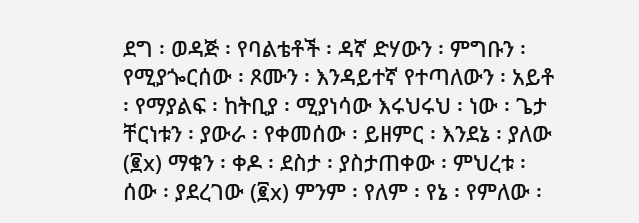ደግ ፡ ወዳጅ ፡ የባልቴቶች ፡ ዳኛ ድሃውን ፡ ምግቡን ፡ የሚያጐርሰው ፡ ጾሙን ፡ እንዳይተኛ የተጣለውን ፡ አይቶ ፡ የማያልፍ ፡ ከትቢያ ፡ ሚያነሳው እሩህሩህ ፡ ነው ፡ ጌታ ቸርነቱን ፡ ያውራ ፡ የቀመሰው ፡ ይዘምር ፡ እንደኔ ፡ ያለው (፪x) ማቁን ፡ ቀዶ ፡ ደስታ ፡ ያስታጠቀው ፡ ምህረቱ ፡ ሰው ፡ ያደረገው (፪x) ምንም ፡ የለም ፡ የኔ ፡ የምለው ፡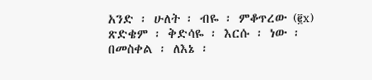አንድ ፡ ሁለት ፡ ብዬ ፡ ምቆጥረው (፪x) ጽድቄም ፡ ቅድሳዬ ፡ እርሱ ፡ ነው ፡ በመስቀል ፡ ለእኔ ፡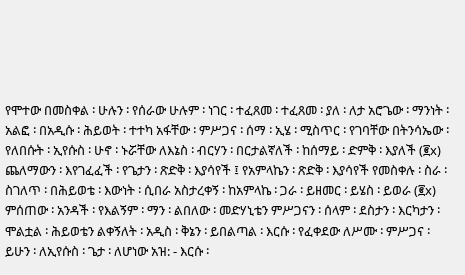የሞተው በመስቀል ፡ ሁሉን ፡ የሰራው ሁሉም ፡ ነገር ፡ ተፈጸመ ፡ ተፈጸመ ፡ ያለ ፡ ለታ አሮጌው ፡ ማንነት ፡ አልፎ ፡ በአዲሱ ፡ ሕይወት ፡ ተተካ አፋቸው ፡ ምሥጋና ፡ ሰማ ፡ ኢሄ ፡ ሚስጥር ፡ የገባቸው በትንሳኤው ፡ የለበሱት ፡ ኢየሱስ ፡ ሁኖ ፡ ኑሯቸው ለእኔስ ፡ ብርሃን ፡ በርታልኛለች ፡ ከሰማይ ፡ ድምቅ ፡ እያለች (፪x) ጨለማውን ፡ እየገፈፈች ፡ የጌታን ፡ ጽድቅ ፡ እያሳየች ፤ የአምላኬን ፡ ጽድቅ ፡ እያሳየች የመስቀሉ ፡ ስራ ፡ ስገለጥ ፡ በሕይወቴ ፡ እውነት ፡ ሲበራ አስታረቀኝ ፡ ከአምላኬ ፡ ጋራ ፡ ይዘመር ፡ ይሄስ ፡ ይወራ (፪x) ምሰጠው ፡ አንዳች ፡ የእልኝም ፡ ማን ፡ ልበለው ፡ መድሃኒቴን ምሥጋናን ፡ ሰላም ፡ ደስታን ፡ እርካታን ፡ ሞልቷል ፡ ሕይወቴን ልቀኝለት ፡ አዲስ ፡ ቅኔን ፡ ይበልጣል ፡ እርሱ ፡ የፈቀደው ለሥሙ ፡ ምሥጋና ፡ ይሁን ፡ ለኢየሱስ ፡ ጌታ ፡ ለሆነው አዝ: - እርሱ ፡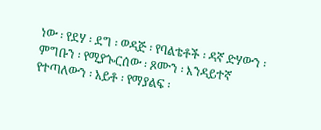ነው ፡ የደሃ ፡ ደግ ፡ ወዳጅ ፡ የባልቴቶች ፡ ዳኛ ድሃውን ፡ ምግቡን ፡ የሚያጐርሰው ፡ ጾሙን ፡ እንዳይተኛ የተጣለውን ፡ አይቶ ፡ የማያልፍ ፡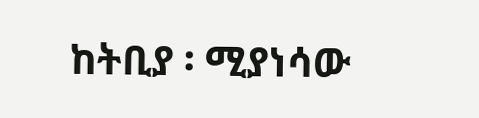ከትቢያ ፡ ሚያነሳው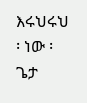እሩህሩህ ፡ ነው ፡ ጌታ